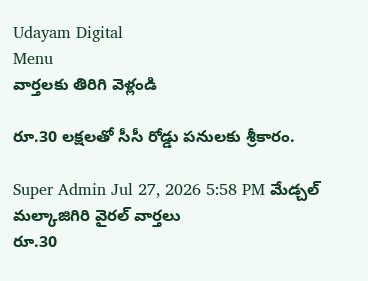Udayam Digital
Menu
వార్తలకు తిరిగి వెళ్లండి

రూ.30 లక్షలతో సీసీ రోడ్డు పనులకు శ్రీకారం.

Super Admin Jul 27, 2026 5:58 PM మేడ్చల్ మల్కాజిగిరి వైరల్ వార్తలు
రూ.30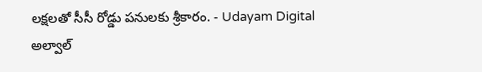లక్షలతో సీసీ రోడ్డు పనులకు శ్రీకారం. - Udayam Digital
అల్వాల్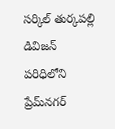సర్కిల్ తుర్కపల్లి డివిజన్ పరిధిలోని ప్రేమ్‌నగర్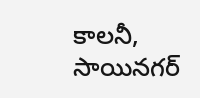కాలనీ, సాయినగర్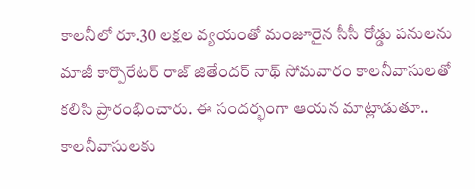కాలనీలో రూ.30 లక్షల వ్యయంతో మంజూరైన సీసీ రోడ్డు పనులను మాజీ కార్పొరేటర్ రాజ్ జితేందర్ నాథ్ సోమవారం కాలనీవాసులతో కలిసి ప్రారంభించారు. ఈ సందర్భంగా ఆయన మాట్లాడుతూ.. కాలనీవాసులకు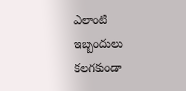ఎలాంటి ఇబ్బందులు కలగకుండా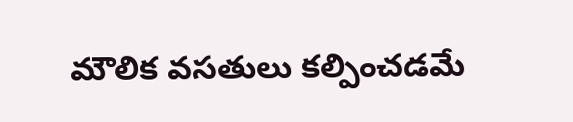మౌలిక వసతులు కల్పించడమే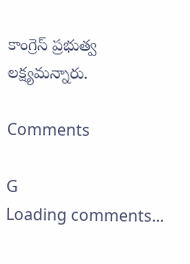కాంగ్రెస్ ప్రభుత్వ లక్ష్యమన్నారు.

Comments

G
Loading comments...